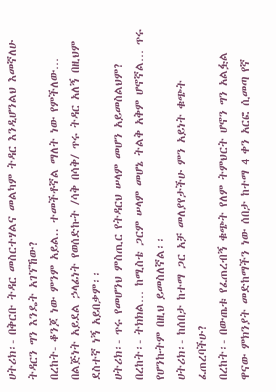ሀትሪክ፡- በቅርቡ ትዳር መስርተሃልና መልካም ትዳር እንዲሆንልህ እመኛለሁ ትዳርን ግን እንዴት አገኘኸው?
በረከት- ቆንጆ ነው ምንም አይል.. ተመችቶኛል ማለት ነው የምችለው… በልጅነት አይደል ኃላፊነት የወሰድኩት /ሳቅ በሳቅ/ ጥሩ ትዳር አለኝ በዚህም ደስተኛ ነኝ አይበቃም፡፡
ሀትሪክ፡- ጥሩ የመሆንህ ምስጢር የትዳርህ ሠላም መሆን አይመስልህም?
በረከት፡- ትክክል… ከሚስቴ ጋርም ሠላም መሆኔ ትልቅ አቅም ሆኖኛል… ጥሩ የሆንኩትም በዚህ ይመስለኛል፡፡
ሀትሪክ፡- ከሰበታ ከተማ ጋር አቻ መለያየታችሁ ምን አይነት ቁጭት ፈጠረባችሁ?
በረከት፡- በውጤቱ የፈጠረብኝ ቁጭት የለም ትምህርት ሆኖን ግን አልፏል ዋናው ምክንያት መድከማችን ነው ሰበታ ከተማ 4 ቀን አርፎ ሲመጣ የኛ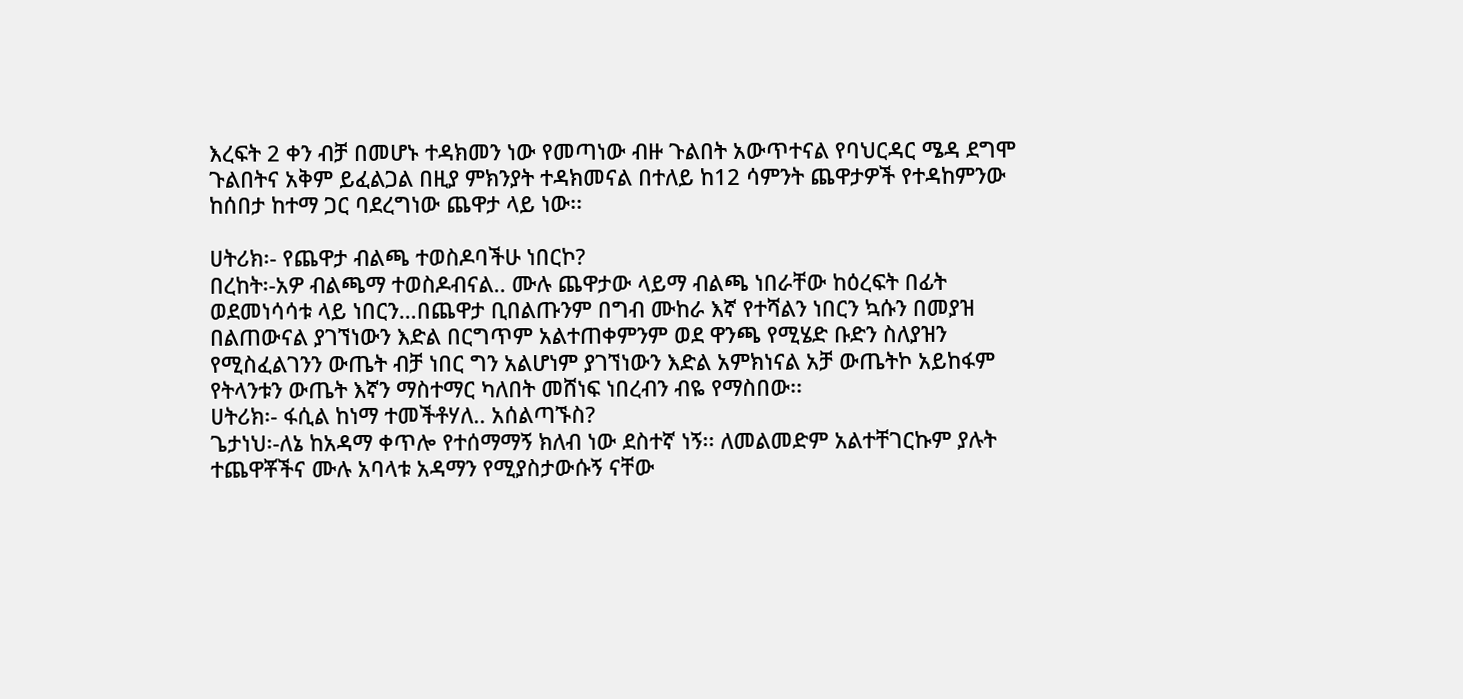እረፍት 2 ቀን ብቻ በመሆኑ ተዳክመን ነው የመጣነው ብዙ ጉልበት አውጥተናል የባህርዳር ሜዳ ደግሞ ጉልበትና አቅም ይፈልጋል በዚያ ምክንያት ተዳክመናል በተለይ ከ12 ሳምንት ጨዋታዎች የተዳከምንው ከሰበታ ከተማ ጋር ባደረግነው ጨዋታ ላይ ነው፡፡

ሀትሪክ፡- የጨዋታ ብልጫ ተወስዶባችሁ ነበርኮ?
በረከት፡-አዎ ብልጫማ ተወስዶብናል.. ሙሉ ጨዋታው ላይማ ብልጫ ነበራቸው ከዕረፍት በፊት ወደመነሳሳቱ ላይ ነበርን…በጨዋታ ቢበልጡንም በግብ ሙከራ እኛ የተሻልን ነበርን ኳሱን በመያዝ በልጠውናል ያገኘነውን እድል በርግጥም አልተጠቀምንም ወደ ዋንጫ የሚሄድ ቡድን ስለያዝን የሚስፈልገንን ውጤት ብቻ ነበር ግን አልሆነም ያገኘነውን እድል አምክነናል አቻ ውጤትኮ አይከፋም የትላንቱን ውጤት እኛን ማስተማር ካለበት መሸነፍ ነበረብን ብዬ የማስበው፡፡
ሀትሪክ፡- ፋሲል ከነማ ተመችቶሃለ.. አሰልጣኙስ?
ጌታነህ፡-ለኔ ከአዳማ ቀጥሎ የተሰማማኝ ክለብ ነው ደስተኛ ነኝ፡፡ ለመልመድም አልተቸገርኩም ያሉት ተጨዋቾችና ሙሉ አባላቱ አዳማን የሚያስታውሱኝ ናቸው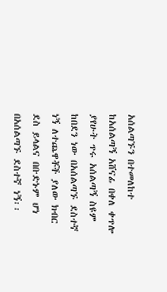አሰልጣኙን በተመለከተ ከአሰልጣኝ አሸናፊ በቀለ ቀጥሎ ያየሁት ጥሩ አሰልጣኝ ስዩም ከበደን ነው በአሰልጣኙ ደስተኛ ነኝ ለተጨዋቾች ያለው ክብር ደስ ይላልና በቡድኑም ሆነ በአሰልጣኙ ደስተኛ ነኝ፡፡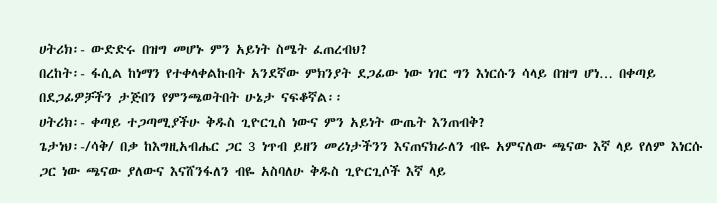ሀትሪክ፡- ውድድሩ በዝግ መሆኑ ምን አይነት ስሜት ፈጠረብህ?
በረከት፡- ፋሲል ከነማን የተቀላቀልኩበት አንደኛው ምክንያት ደጋፊው ነው ነገር ግን እነርሱን ሳላይ በዝግ ሆነ… በቀጣይ በደጋፊዎቻችን ታጅበን የምንጫወትበት ሁኔታ ናፍቆኛል፡፡
ሀትሪክ፡- ቀጣይ ተጋጣሚያችሁ ቅዱስ ጊዮርጊስ ነውና ምን አይነት ውጤት እንጠብቅ?
ጌታነህ፡-/ሳቅ/ በቃ ከእግዚአብሔር ጋር 3 ነጥብ ይዘን መሪነታችንን እናጠናክራለን ብዬ አምናለው ጫናው እኛ ላይ የለም እነርሱ ጋር ነው ጫናው ያለውና እናሸንፋለን ብዬ አስባለሁ ቅዱስ ጊዮርጊሶች እኛ ላይ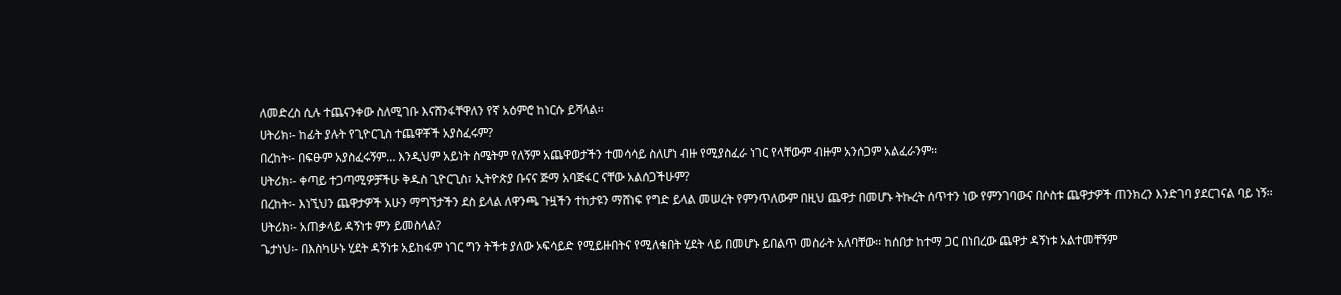ለመድረስ ሲሉ ተጨናንቀው ስለሚገቡ እናሸንፋቸዋለን የኛ አዕምሮ ከነርሱ ይሻላል፡፡
ሀትሪክ፡- ከፊት ያሉት የጊዮርጊስ ተጨዋቾች አያስፈሩም?
በረከት፡- በፍፁም አያስፈሩኝም… እንዲህም አይነት ስሜትም የለኝም አጨዋወታችን ተመሳሳይ ስለሆነ ብዙ የሚያስፈራ ነገር የላቸውም ብዙም አንሰጋም አልፈራንም፡፡
ሀትሪክ፡- ቀጣይ ተጋጣሚዎቻችሁ ቅዱስ ጊዮርጊስ፣ ኢትዮጵያ ቡናና ጅማ አባጅፋር ናቸው አልሰጋችሁም?
በረከት፡- እነኚህን ጨዋታዎች አሁን ማግኘታችን ደስ ይላል ለዋንጫ ጉዟችን ተከታዩን ማሸነፍ የግድ ይላል መሠረት የምንጥለውም በዚህ ጨዋታ በመሆኑ ትኩረት ሰጥተን ነው የምንገባውና በሶስቱ ጨዋታዎች ጠንክረን እንድገባ ያደርገናል ባይ ነኝ፡፡
ሀትሪክ፡- አጠቃላይ ዳኝነቱ ምን ይመስላል?
ጌታነህ፡- በእስካሁኑ ሂደት ዳኝነቱ አይከፋም ነገር ግን ትችቱ ያለው ኦፍሳይድ የሚይዙበትና የሚለቁበት ሂደት ላይ በመሆኑ ይበልጥ መስራት አለባቸው፡፡ ከሰበታ ከተማ ጋር በነበረው ጨዋታ ዳኝነቱ አልተመቸኝም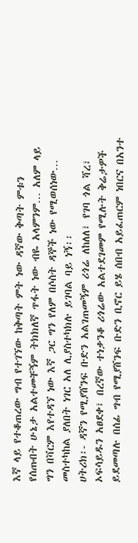እኛ ላይ የተቆጠረው ግብ የተገኘው ከቅጣት ምት ነው ዳኛው ቅጣት ምቱን የሰጡበት ሁኔታ አልተመቸኝም ትክክለኛ ጥፋት ነው ብዬ አላምንም… አለም ላይ ግን በቫርም እየተዳኘ ነው እኛ ጋር ግን የለም በሶስት ዳኞች ነው የሚወሰነው… መስተካከል ያለበት ነገር አለ ሊያስተካክሉ ይገባል ባይ ነኝ፡፡
ሀትሪክ፡- ዳኛን የሚያሸንፍ ቡድን አልገጠመኝም ሪጎሬ ለከለለ፣ የገባ ጎል ሻረ፣ ኦፍሳይዱን አፀደቀ፣ በረኛው ተነቃንቆ ሪጎሬው አልተደገመም የሚሉት ቅሬታዎች ይደመጣሉ በሰፊ ግብ የሚያሸንፍ ቡድን ቢኖር ይሄ ሰበብ አይፈጠርም ነበርና በአንተ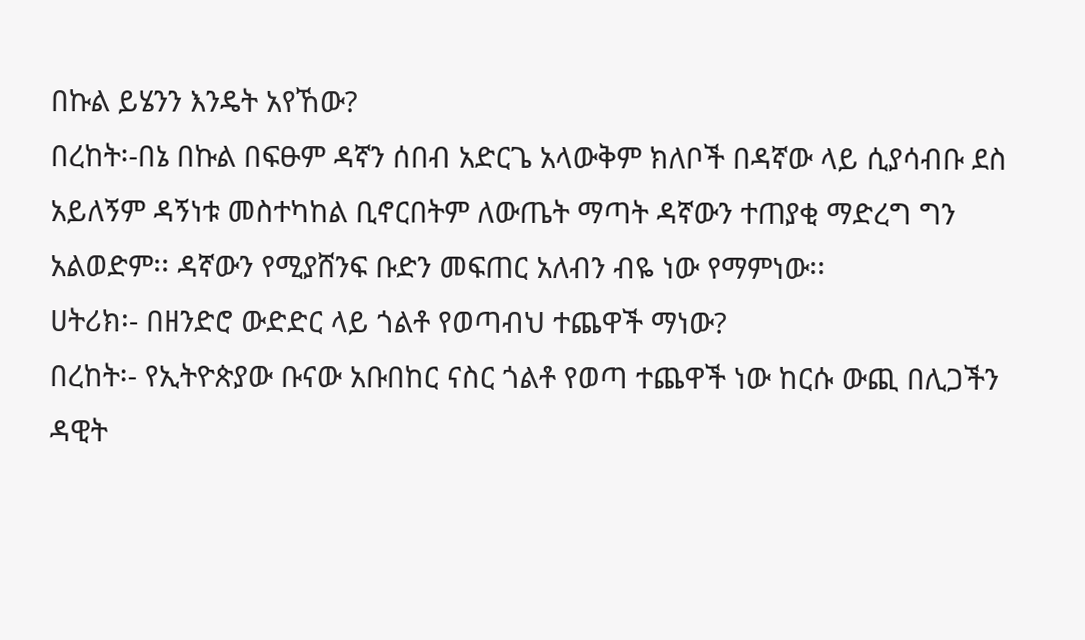በኩል ይሄንን እንዴት አየኸው?
በረከት፡-በኔ በኩል በፍፁም ዳኛን ሰበብ አድርጌ አላውቅም ክለቦች በዳኛው ላይ ሲያሳብቡ ደስ አይለኝም ዳኝነቱ መስተካከል ቢኖርበትም ለውጤት ማጣት ዳኛውን ተጠያቂ ማድረግ ግን አልወድም፡፡ ዳኛውን የሚያሸንፍ ቡድን መፍጠር አለብን ብዬ ነው የማምነው፡፡
ሀትሪክ፡- በዘንድሮ ውድድር ላይ ጎልቶ የወጣብህ ተጨዋች ማነው?
በረከት፡- የኢትዮጵያው ቡናው አቡበከር ናስር ጎልቶ የወጣ ተጨዋች ነው ከርሱ ውጪ በሊጋችን ዳዊት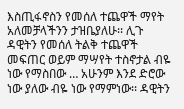እስጢፋኖስን የመሰለ ተጨዋች ማየት አለመቻላችንን ታዝቤያለሁ፡፡ ሊጉ ዳዊትን የመሰለ ትልቅ ተጨዋች መፍጠር ወይም ማሣየት ተስኖታል ብዬ ነው የማስበው … አሁንም እንደ ድሮው ነው ያለው ብዬ ነው የማምነው፡፡ ዳዊትን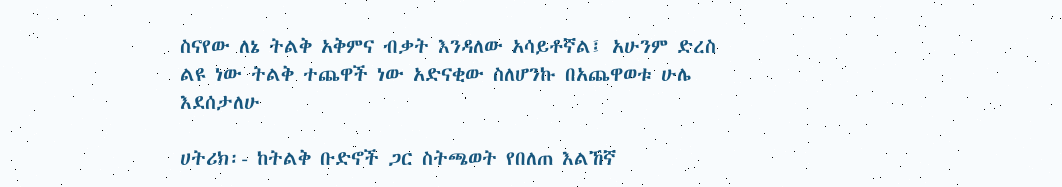ስናየው ለኔ ትልቅ አቅምና ብቃት እንዳለው አሳይቶኛል፤ አሁንም ድረስ ልዩ ነው ትልቅ ተጨዋች ነው አድናቂው ስለሆንኩ በአጨዋወቱ ሁሌ እደሰታለሁ

ሀትሪክ፡- ከትልቅ ቡድኖች ጋር ስትጫወት የበለጠ እልኸኛ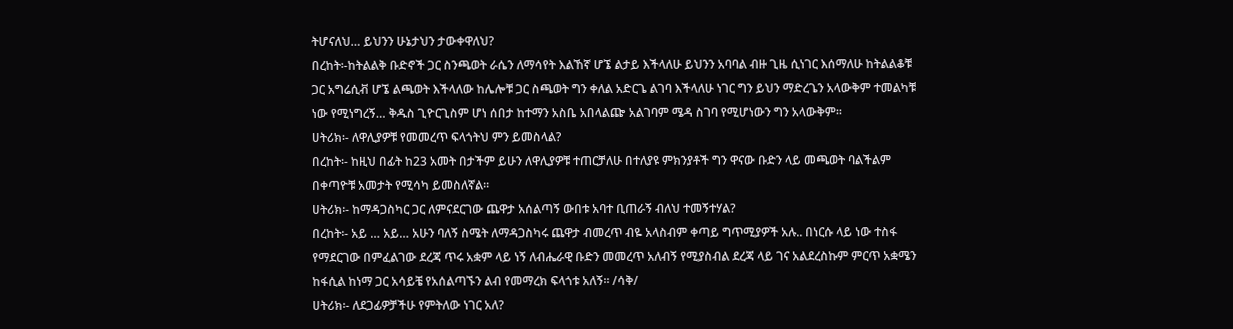ትሆናለህ… ይህንን ሁኔታህን ታውቀዋለህ?
በረከት፡-ከትልልቅ ቡድኖች ጋር ስንጫወት ራሴን ለማሳየት እልኸኛ ሆኜ ልታይ እችላለሁ ይህንን አባባል ብዙ ጊዜ ሲነገር እሰማለሁ ከትልልቆቹ ጋር አግሬሲቭ ሆኜ ልጫወት እችላለው ከሌሎቹ ጋር ስጫወት ግን ቀለል አድርጌ ልገባ እችላለሁ ነገር ግን ይህን ማድረጌን አላውቅም ተመልካቹ ነው የሚነግረኝ… ቅዱስ ጊዮርጊስም ሆነ ሰበታ ከተማን አስቤ አበላልጬ አልገባም ሜዳ ስገባ የሚሆነውን ግን አላውቅም፡፡
ሀትሪክ፡- ለዋሊያዎቹ የመመረጥ ፍላጎትህ ምን ይመስላል?
በረከት፡- ከዚህ በፊት ከ23 አመት በታችም ይሁን ለዋሊያዎቹ ተጠርቻለሁ በተለያዩ ምክንያቶች ግን ዋናው ቡድን ላይ መጫወት ባልችልም በቀጣዮቹ አመታት የሚሳካ ይመስለኛል፡፡
ሀትሪክ፡- ከማዳጋስካር ጋር ለምናደርገው ጨዋታ አሰልጣኝ ውበቱ አባተ ቢጠራኝ ብለህ ተመኝተሃል?
በረከት፡- አይ … አይ… አሁን ባለኝ ስሜት ለማዳጋስካሩ ጨዋታ ብመረጥ ብዬ አላስብም ቀጣይ ግጥሚያዎች አሉ.. በነርሱ ላይ ነው ተስፋ የማደርገው በምፈልገው ደረጃ ጥሩ አቋም ላይ ነኝ ለብሔራዊ ቡድን መመረጥ አለብኝ የሚያስብል ደረጃ ላይ ገና አልደረስኩም ምርጥ አቋሜን ከፋሲል ከነማ ጋር አሳይቼ የአሰልጣኙን ልብ የመማረክ ፍላጎቱ አለኝ፡፡ /ሳቅ/
ሀትሪክ፡- ለደጋፊዎቻችሁ የምትለው ነገር አለ?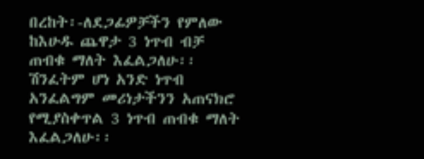በረከት፡-ለደጋፊዎቻችን የምለው ከእሁዱ ጨዋታ 3 ነጥብ ብቻ ጠብቁ ማለት እፈልጋለሁ፡፡ ሽንፈትም ሆነ አንድ ነጥብ አንፈልግም መሪነታችንን አጠናክሮ የሚያስቀጥል 3 ነጥብ ጠብቁ ማለት እፈልጋለሁ፡፡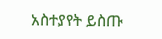አስተያየት ይስጡ